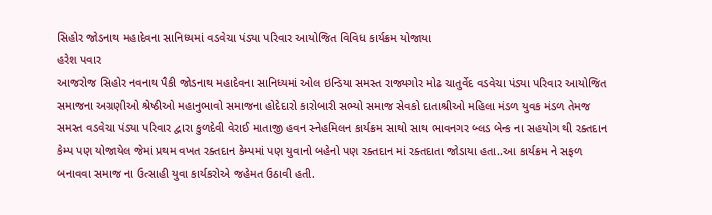સિહોર જોડનાથ મહાદેવના સાનિધ્યમાં વડવેચા પંડ્યા પરિવાર આયોજિત વિવિધ કાર્યક્રમ યોજાયા
હરેશ પવાર
આજરોજ સિહોર નવનાથ પૈકી જોડનાથ મહાદેવના સાનિધ્યમાં ઓલ ઇન્ડિયા સમસ્ત રાજ્યગોર મોઢ ચાતુર્વેદ વડવેચા પંડ્યા પરિવાર આયોજિત સમાજના અગ્રણીઓ શ્રેષ્ઠીઓ મહાનુભાવો સમાજના હોદેદારો કારોબારી સભ્યો સમાજ સેવકો દાતાશ્રીઓ મહિલા મંડળ યુવક મંડળ તેમજ સમસ્ત વડવેચા પંડ્યા પરિવાર દ્વારા કુળદેવી વેરાઈ માતાજી હવન સ્નેહમિલન કાર્યક્રમ સાથો સાથ ભાવનગર બ્લડ બેન્ક ના સહયોગ થી રક્તદાન કેમ્પ પણ યોજાયેલ જેમાં પ્રથમ વખત રક્તદાન કેમ્પમાં પણ યુવાનો બહેનો પણ રક્તદાન માં રક્તદાતા જોડાયા હતા..આ કાર્યક્રમ ને સફળ બનાવવા સમાજ ના ઉત્સાહી યુવા કાર્યકરોએ જહેમત ઉઠાવી હતી.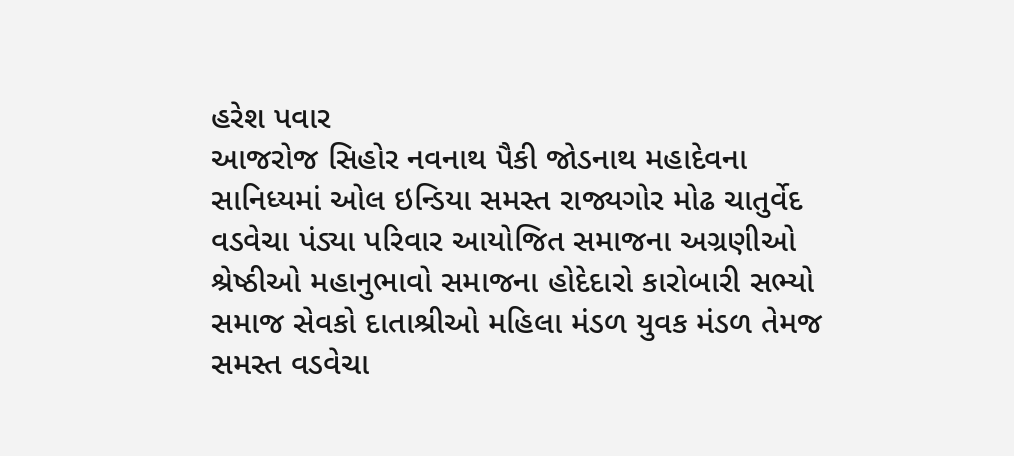હરેશ પવાર
આજરોજ સિહોર નવનાથ પૈકી જોડનાથ મહાદેવના સાનિધ્યમાં ઓલ ઇન્ડિયા સમસ્ત રાજ્યગોર મોઢ ચાતુર્વેદ વડવેચા પંડ્યા પરિવાર આયોજિત સમાજના અગ્રણીઓ શ્રેષ્ઠીઓ મહાનુભાવો સમાજના હોદેદારો કારોબારી સભ્યો સમાજ સેવકો દાતાશ્રીઓ મહિલા મંડળ યુવક મંડળ તેમજ સમસ્ત વડવેચા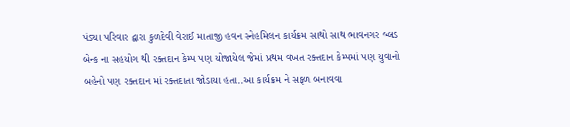પંડ્યા પરિવાર દ્વારા કુળદેવી વેરાઈ માતાજી હવન સ્નેહમિલન કાર્યક્રમ સાથો સાથ ભાવનગર બ્લડ બેન્ક ના સહયોગ થી રક્તદાન કેમ્પ પણ યોજાયેલ જેમાં પ્રથમ વખત રક્તદાન કેમ્પમાં પણ યુવાનો બહેનો પણ રક્તદાન માં રક્તદાતા જોડાયા હતા..આ કાર્યક્રમ ને સફળ બનાવવા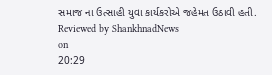સમાજ ના ઉત્સાહી યુવા કાર્યકરોએ જહેમત ઉઠાવી હતી.
Reviewed by ShankhnadNews
on
20:29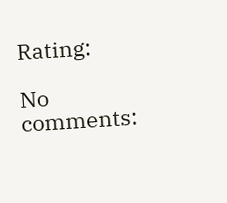Rating:

No comments: